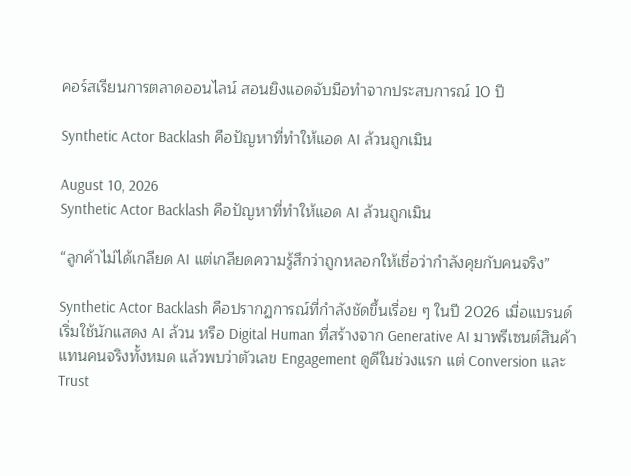คอร์สเรียนการตลาดออนไลน์ สอนยิงแอดจับมือทำจากประสบการณ์ 10 ปี

Synthetic Actor Backlash คือปัญหาที่ทำให้แอด AI ล้วนถูกเมิน

August 10, 2026
Synthetic Actor Backlash คือปัญหาที่ทำให้แอด AI ล้วนถูกเมิน

“ลูกค้าไม่ได้เกลียด AI แต่เกลียดความรู้สึกว่าถูกหลอกให้เชื่อว่ากำลังคุยกับคนจริง”

Synthetic Actor Backlash คือปรากฏการณ์ที่กำลังชัดขึ้นเรื่อย ๆ ในปี 2026 เมื่อแบรนด์เริ่มใช้นักแสดง AI ล้วน หรือ Digital Human ที่สร้างจาก Generative AI มาพรีเซนต์สินค้าแทนคนจริงทั้งหมด แล้วพบว่าตัวเลข Engagement ดูดีในช่วงแรก แต่ Conversion และ Trust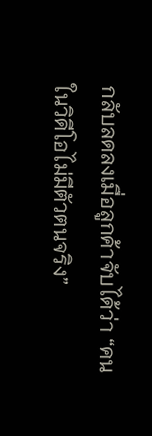กลับลดลงเมื่อลูกค้าจับได้ว่า “คนในวิดีโอไม่มีตัวตนจริง”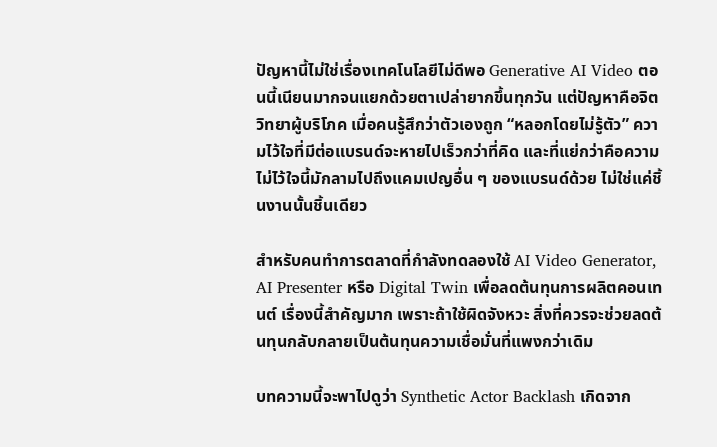ปัญหานี้ไม่ใช่เรื่องเทคโนโลยีไม่ดีพอ Generative AI Video ตอนนี้เนียนมากจนแยกด้วยตาเปล่ายากขึ้นทุกวัน แต่ปัญหาคือจิตวิทยาผู้บริโภค เมื่อคนรู้สึกว่าตัวเองถูก “หลอกโดยไม่รู้ตัว” ความไว้ใจที่มีต่อแบรนด์จะหายไปเร็วกว่าที่คิด และที่แย่กว่าคือความไม่ไว้ใจนี้มักลามไปถึงแคมเปญอื่น ๆ ของแบรนด์ด้วย ไม่ใช่แค่ชิ้นงานนั้นชิ้นเดียว

สำหรับคนทำการตลาดที่กำลังทดลองใช้ AI Video Generator, AI Presenter หรือ Digital Twin เพื่อลดต้นทุนการผลิตคอนเทนต์ เรื่องนี้สำคัญมาก เพราะถ้าใช้ผิดจังหวะ สิ่งที่ควรจะช่วยลดต้นทุนกลับกลายเป็นต้นทุนความเชื่อมั่นที่แพงกว่าเดิม

บทความนี้จะพาไปดูว่า Synthetic Actor Backlash เกิดจาก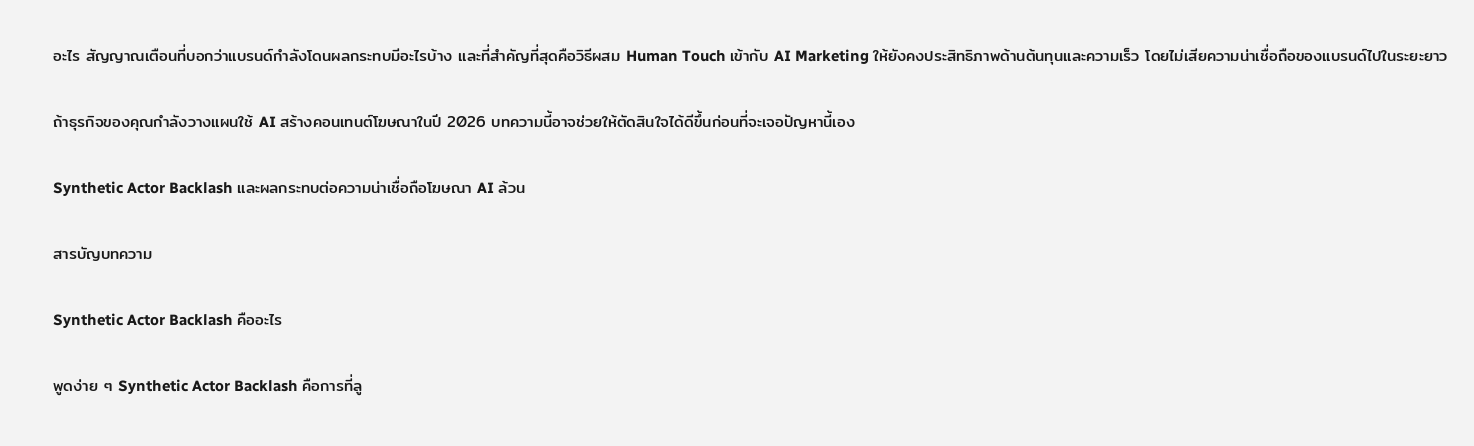อะไร สัญญาณเตือนที่บอกว่าแบรนด์กำลังโดนผลกระทบมีอะไรบ้าง และที่สำคัญที่สุดคือวิธีผสม Human Touch เข้ากับ AI Marketing ให้ยังคงประสิทธิภาพด้านต้นทุนและความเร็ว โดยไม่เสียความน่าเชื่อถือของแบรนด์ไปในระยะยาว

ถ้าธุรกิจของคุณกำลังวางแผนใช้ AI สร้างคอนเทนต์โฆษณาในปี 2026 บทความนี้อาจช่วยให้ตัดสินใจได้ดีขึ้นก่อนที่จะเจอปัญหานี้เอง

Synthetic Actor Backlash และผลกระทบต่อความน่าเชื่อถือโฆษณา AI ล้วน

สารบัญบทความ

Synthetic Actor Backlash คืออะไร

พูดง่าย ๆ Synthetic Actor Backlash คือการที่ลู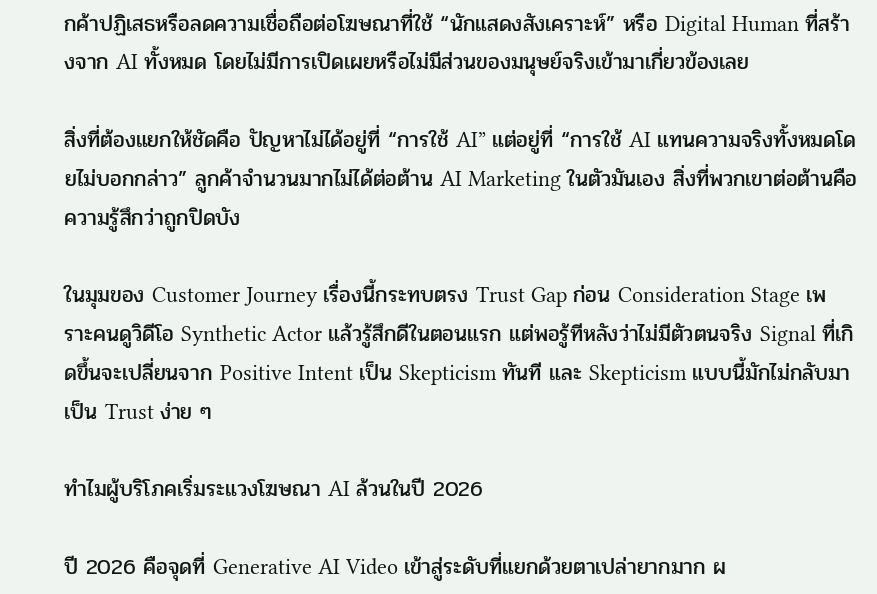กค้าปฏิเสธหรือลดความเชื่อถือต่อโฆษณาที่ใช้ “นักแสดงสังเคราะห์” หรือ Digital Human ที่สร้างจาก AI ทั้งหมด โดยไม่มีการเปิดเผยหรือไม่มีส่วนของมนุษย์จริงเข้ามาเกี่ยวข้องเลย

สิ่งที่ต้องแยกให้ชัดคือ ปัญหาไม่ได้อยู่ที่ “การใช้ AI” แต่อยู่ที่ “การใช้ AI แทนความจริงทั้งหมดโดยไม่บอกกล่าว” ลูกค้าจำนวนมากไม่ได้ต่อต้าน AI Marketing ในตัวมันเอง สิ่งที่พวกเขาต่อต้านคือความรู้สึกว่าถูกปิดบัง

ในมุมของ Customer Journey เรื่องนี้กระทบตรง Trust Gap ก่อน Consideration Stage เพราะคนดูวิดีโอ Synthetic Actor แล้วรู้สึกดีในตอนแรก แต่พอรู้ทีหลังว่าไม่มีตัวตนจริง Signal ที่เกิดขึ้นจะเปลี่ยนจาก Positive Intent เป็น Skepticism ทันที และ Skepticism แบบนี้มักไม่กลับมาเป็น Trust ง่าย ๆ

ทำไมผู้บริโภคเริ่มระแวงโฆษณา AI ล้วนในปี 2026

ปี 2026 คือจุดที่ Generative AI Video เข้าสู่ระดับที่แยกด้วยตาเปล่ายากมาก ผ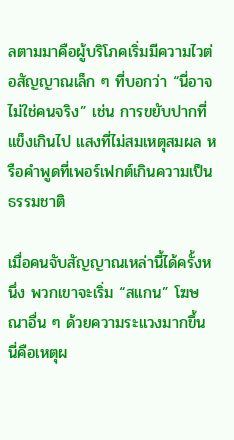ลตามมาคือผู้บริโภคเริ่มมีความไวต่อสัญญาณเล็ก ๆ ที่บอกว่า “นี่อาจไม่ใช่คนจริง” เช่น การขยับปากที่แข็งเกินไป แสงที่ไม่สมเหตุสมผล หรือคำพูดที่เพอร์เฟกต์เกินความเป็นธรรมชาติ

เมื่อคนจับสัญญาณเหล่านี้ได้ครั้งหนึ่ง พวกเขาจะเริ่ม “สแกน” โฆษณาอื่น ๆ ด้วยความระแวงมากขึ้น นี่คือเหตุผ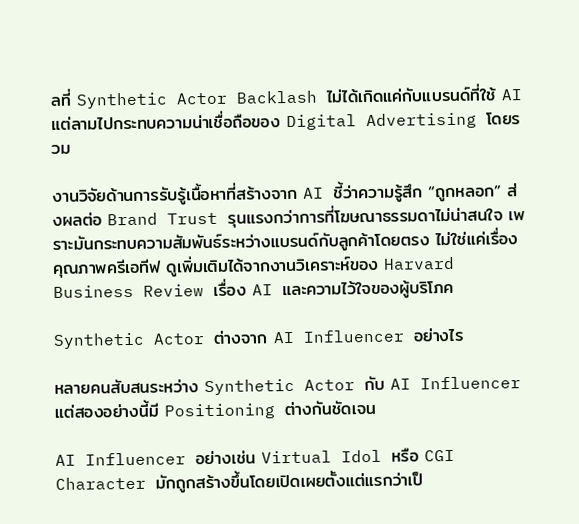ลที่ Synthetic Actor Backlash ไม่ได้เกิดแค่กับแบรนด์ที่ใช้ AI แต่ลามไปกระทบความน่าเชื่อถือของ Digital Advertising โดยรวม

งานวิจัยด้านการรับรู้เนื้อหาที่สร้างจาก AI ชี้ว่าความรู้สึก “ถูกหลอก” ส่งผลต่อ Brand Trust รุนแรงกว่าการที่โฆษณาธรรมดาไม่น่าสนใจ เพราะมันกระทบความสัมพันธ์ระหว่างแบรนด์กับลูกค้าโดยตรง ไม่ใช่แค่เรื่องคุณภาพครีเอทีฟ ดูเพิ่มเติมได้จากงานวิเคราะห์ของ Harvard Business Review เรื่อง AI และความไว้ใจของผู้บริโภค

Synthetic Actor ต่างจาก AI Influencer อย่างไร

หลายคนสับสนระหว่าง Synthetic Actor กับ AI Influencer แต่สองอย่างนี้มี Positioning ต่างกันชัดเจน

AI Influencer อย่างเช่น Virtual Idol หรือ CGI Character มักถูกสร้างขึ้นโดยเปิดเผยตั้งแต่แรกว่าเป็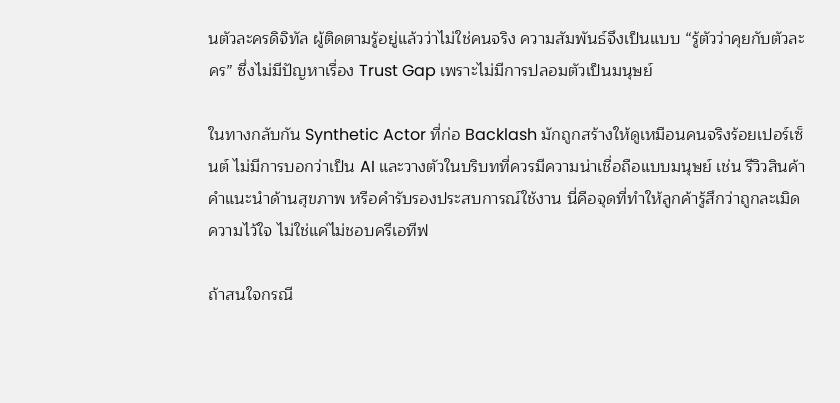นตัวละครดิจิทัล ผู้ติดตามรู้อยู่แล้วว่าไม่ใช่คนจริง ความสัมพันธ์จึงเป็นแบบ “รู้ตัวว่าคุยกับตัวละคร” ซึ่งไม่มีปัญหาเรื่อง Trust Gap เพราะไม่มีการปลอมตัวเป็นมนุษย์

ในทางกลับกัน Synthetic Actor ที่ก่อ Backlash มักถูกสร้างให้ดูเหมือนคนจริงร้อยเปอร์เซ็นต์ ไม่มีการบอกว่าเป็น AI และวางตัวในบริบทที่ควรมีความน่าเชื่อถือแบบมนุษย์ เช่น รีวิวสินค้า คำแนะนำด้านสุขภาพ หรือคำรับรองประสบการณ์ใช้งาน นี่คือจุดที่ทำให้ลูกค้ารู้สึกว่าถูกละเมิดความไว้ใจ ไม่ใช่แค่ไม่ชอบครีเอทีฟ

ถ้าสนใจกรณี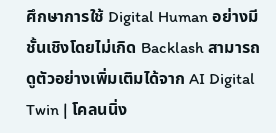ศึกษาการใช้ Digital Human อย่างมีชั้นเชิงโดยไม่เกิด Backlash สามารถดูตัวอย่างเพิ่มเติมได้จาก AI Digital Twin | โคลนนิ่ง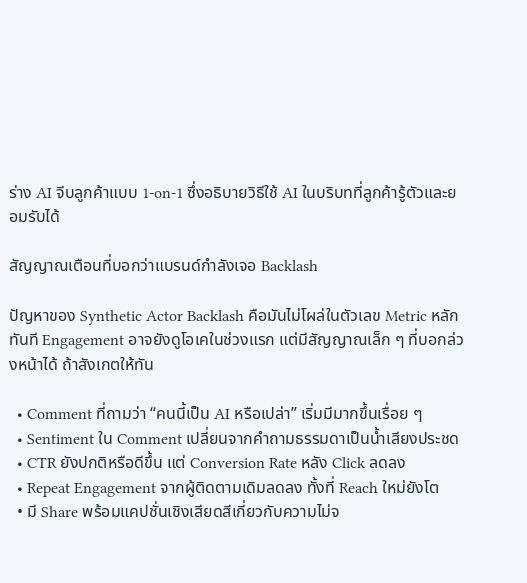ร่าง AI จีบลูกค้าแบบ 1-on-1 ซึ่งอธิบายวิธีใช้ AI ในบริบทที่ลูกค้ารู้ตัวและยอมรับได้

สัญญาณเตือนที่บอกว่าแบรนด์กำลังเจอ Backlash

ปัญหาของ Synthetic Actor Backlash คือมันไม่โผล่ในตัวเลข Metric หลักทันที Engagement อาจยังดูโอเคในช่วงแรก แต่มีสัญญาณเล็ก ๆ ที่บอกล่วงหน้าได้ ถ้าสังเกตให้ทัน

  • Comment ที่ถามว่า “คนนี้เป็น AI หรือเปล่า” เริ่มมีมากขึ้นเรื่อย ๆ
  • Sentiment ใน Comment เปลี่ยนจากคำถามธรรมดาเป็นน้ำเสียงประชด
  • CTR ยังปกติหรือดีขึ้น แต่ Conversion Rate หลัง Click ลดลง
  • Repeat Engagement จากผู้ติดตามเดิมลดลง ทั้งที่ Reach ใหม่ยังโต
  • มี Share พร้อมแคปชั่นเชิงเสียดสีเกี่ยวกับความไม่จ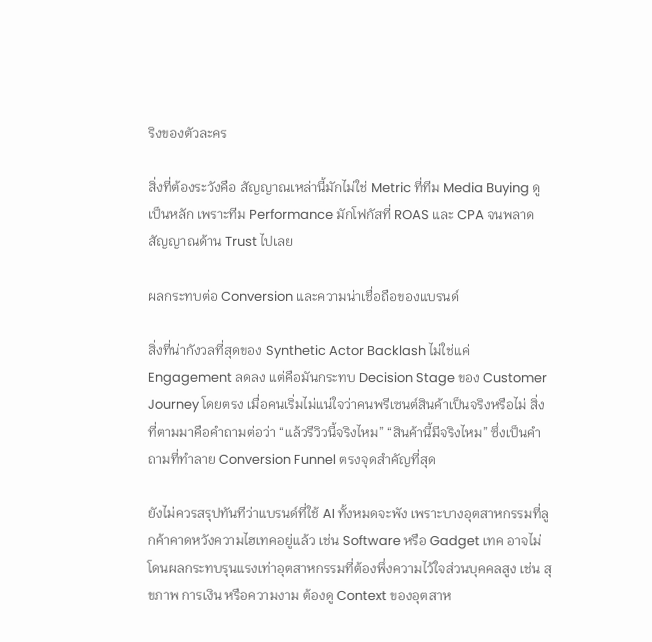ริงของตัวละคร

สิ่งที่ต้องระวังคือ สัญญาณเหล่านี้มักไม่ใช่ Metric ที่ทีม Media Buying ดูเป็นหลัก เพราะทีม Performance มักโฟกัสที่ ROAS และ CPA จนพลาดสัญญาณด้าน Trust ไปเลย

ผลกระทบต่อ Conversion และความน่าเชื่อถือของแบรนด์

สิ่งที่น่ากังวลที่สุดของ Synthetic Actor Backlash ไม่ใช่แค่ Engagement ลดลง แต่คือมันกระทบ Decision Stage ของ Customer Journey โดยตรง เมื่อคนเริ่มไม่แน่ใจว่าคนพรีเซนต์สินค้าเป็นจริงหรือไม่ สิ่งที่ตามมาคือคำถามต่อว่า “แล้วรีวิวนี้จริงไหม” “สินค้านี้มีจริงไหม” ซึ่งเป็นคำถามที่ทำลาย Conversion Funnel ตรงจุดสำคัญที่สุด

ยังไม่ควรสรุปทันทีว่าแบรนด์ที่ใช้ AI ทั้งหมดจะพัง เพราะบางอุตสาหกรรมที่ลูกค้าคาดหวังความไฮเทคอยู่แล้ว เช่น Software หรือ Gadget เทค อาจไม่โดนผลกระทบรุนแรงเท่าอุตสาหกรรมที่ต้องพึ่งความไว้ใจส่วนบุคคลสูง เช่น สุขภาพ การเงิน หรือความงาม ต้องดู Context ของอุตสาห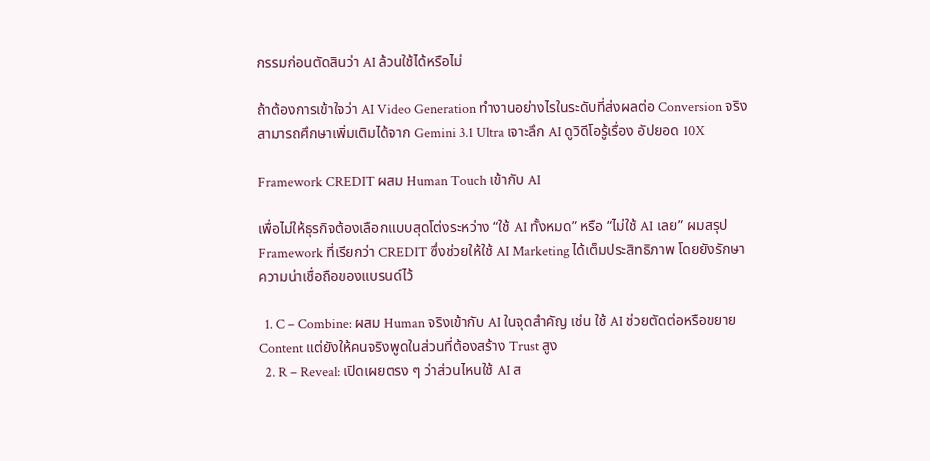กรรมก่อนตัดสินว่า AI ล้วนใช้ได้หรือไม่

ถ้าต้องการเข้าใจว่า AI Video Generation ทำงานอย่างไรในระดับที่ส่งผลต่อ Conversion จริง สามารถศึกษาเพิ่มเติมได้จาก Gemini 3.1 Ultra เจาะลึก AI ดูวิดีโอรู้เรื่อง อัปยอด 10X

Framework CREDIT ผสม Human Touch เข้ากับ AI

เพื่อไม่ให้ธุรกิจต้องเลือกแบบสุดโต่งระหว่าง “ใช้ AI ทั้งหมด” หรือ “ไม่ใช้ AI เลย” ผมสรุป Framework ที่เรียกว่า CREDIT ซึ่งช่วยให้ใช้ AI Marketing ได้เต็มประสิทธิภาพ โดยยังรักษาความน่าเชื่อถือของแบรนด์ไว้

  1. C – Combine: ผสม Human จริงเข้ากับ AI ในจุดสำคัญ เช่น ใช้ AI ช่วยตัดต่อหรือขยาย Content แต่ยังให้คนจริงพูดในส่วนที่ต้องสร้าง Trust สูง
  2. R – Reveal: เปิดเผยตรง ๆ ว่าส่วนไหนใช้ AI ส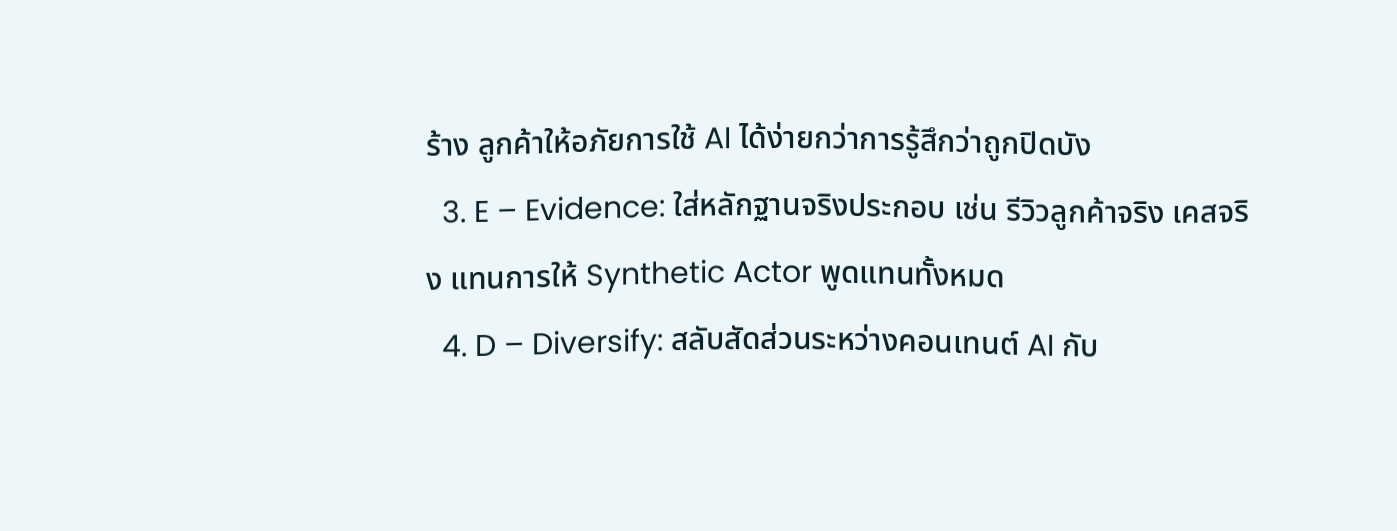ร้าง ลูกค้าให้อภัยการใช้ AI ได้ง่ายกว่าการรู้สึกว่าถูกปิดบัง
  3. E – Evidence: ใส่หลักฐานจริงประกอบ เช่น รีวิวลูกค้าจริง เคสจริง แทนการให้ Synthetic Actor พูดแทนทั้งหมด
  4. D – Diversify: สลับสัดส่วนระหว่างคอนเทนต์ AI กับ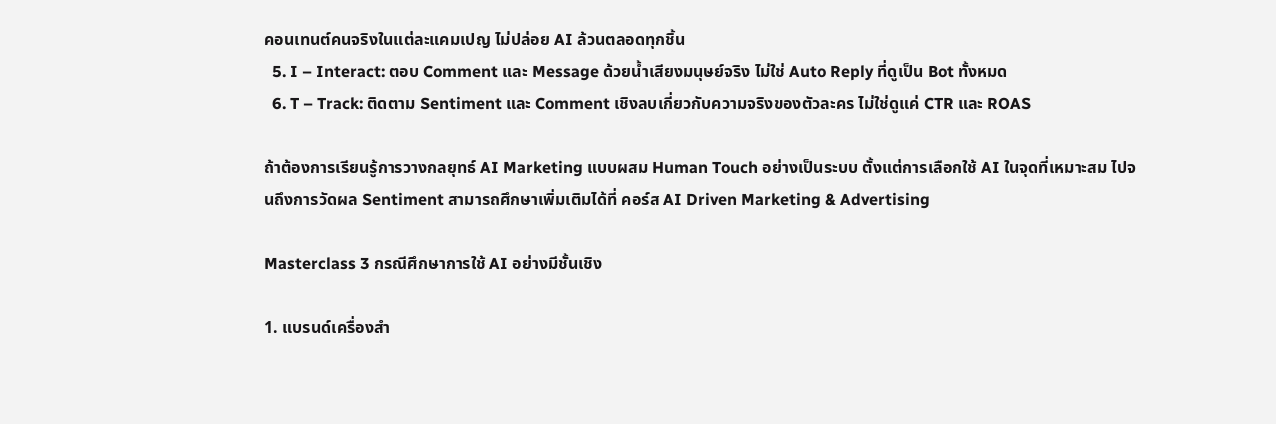คอนเทนต์คนจริงในแต่ละแคมเปญ ไม่ปล่อย AI ล้วนตลอดทุกชิ้น
  5. I – Interact: ตอบ Comment และ Message ด้วยน้ำเสียงมนุษย์จริง ไม่ใช่ Auto Reply ที่ดูเป็น Bot ทั้งหมด
  6. T – Track: ติดตาม Sentiment และ Comment เชิงลบเกี่ยวกับความจริงของตัวละคร ไม่ใช่ดูแค่ CTR และ ROAS

ถ้าต้องการเรียนรู้การวางกลยุทธ์ AI Marketing แบบผสม Human Touch อย่างเป็นระบบ ตั้งแต่การเลือกใช้ AI ในจุดที่เหมาะสม ไปจนถึงการวัดผล Sentiment สามารถศึกษาเพิ่มเติมได้ที่ คอร์ส AI Driven Marketing & Advertising

Masterclass 3 กรณีศึกษาการใช้ AI อย่างมีชั้นเชิง

1. แบรนด์เครื่องสำ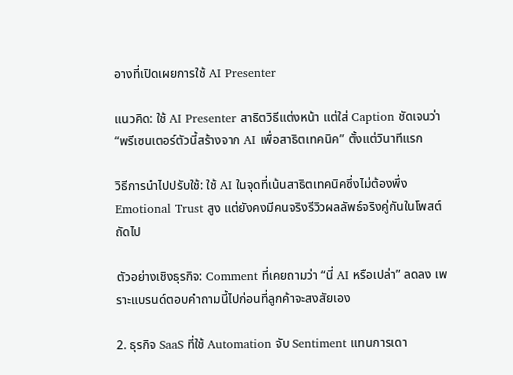อางที่เปิดเผยการใช้ AI Presenter

แนวคิด: ใช้ AI Presenter สาธิตวิธีแต่งหน้า แต่ใส่ Caption ชัดเจนว่า “พรีเซนเตอร์ตัวนี้สร้างจาก AI เพื่อสาธิตเทคนิค” ตั้งแต่วินาทีแรก

วิธีการนำไปปรับใช้: ใช้ AI ในจุดที่เน้นสาธิตเทคนิคซึ่งไม่ต้องพึ่ง Emotional Trust สูง แต่ยังคงมีคนจริงรีวิวผลลัพธ์จริงคู่กันในโพสต์ถัดไป

ตัวอย่างเชิงธุรกิจ: Comment ที่เคยถามว่า “นี่ AI หรือเปล่า” ลดลง เพราะแบรนด์ตอบคำถามนี้ไปก่อนที่ลูกค้าจะสงสัยเอง

2. ธุรกิจ SaaS ที่ใช้ Automation จับ Sentiment แทนการเดา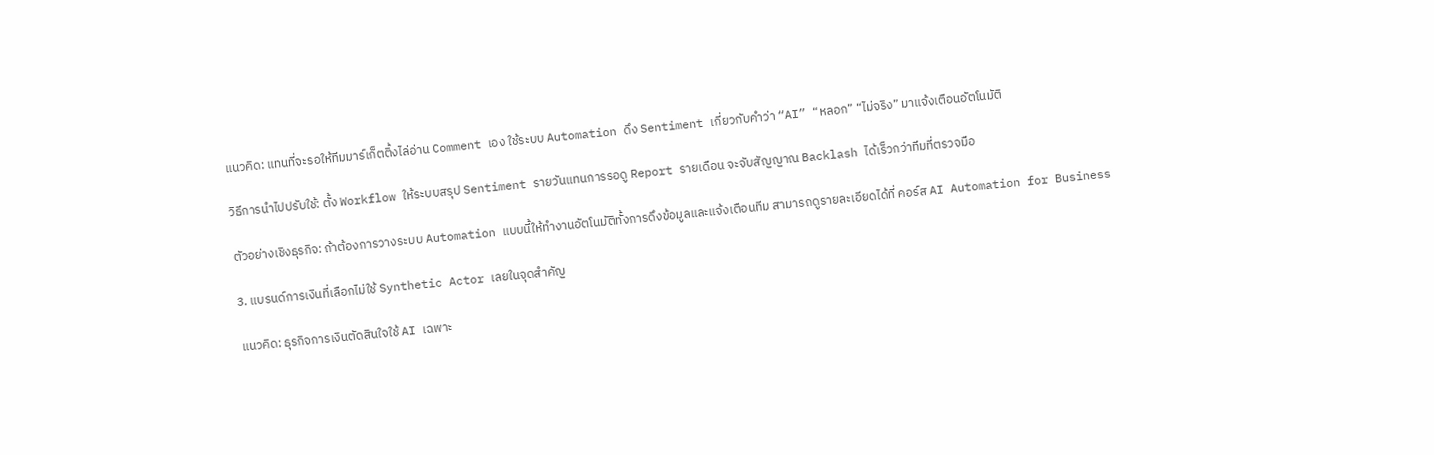แนวคิด: แทนที่จะรอให้ทีมมาร์เก็ตติ้งไล่อ่าน Comment เอง ใช้ระบบ Automation ดึง Sentiment เกี่ยวกับคำว่า “AI” “หลอก” “ไม่จริง” มาแจ้งเตือนอัตโนมัติ

วิธีการนำไปปรับใช้: ตั้ง Workflow ให้ระบบสรุป Sentiment รายวันแทนการรอดู Report รายเดือน จะจับสัญญาณ Backlash ได้เร็วกว่าทีมที่ตรวจมือ

ตัวอย่างเชิงธุรกิจ: ถ้าต้องการวางระบบ Automation แบบนี้ให้ทำงานอัตโนมัติทั้งการดึงข้อมูลและแจ้งเตือนทีม สามารถดูรายละเอียดได้ที่ คอร์ส AI Automation for Business

3. แบรนด์การเงินที่เลือกไม่ใช้ Synthetic Actor เลยในจุดสำคัญ

แนวคิด: ธุรกิจการเงินตัดสินใจใช้ AI เฉพาะ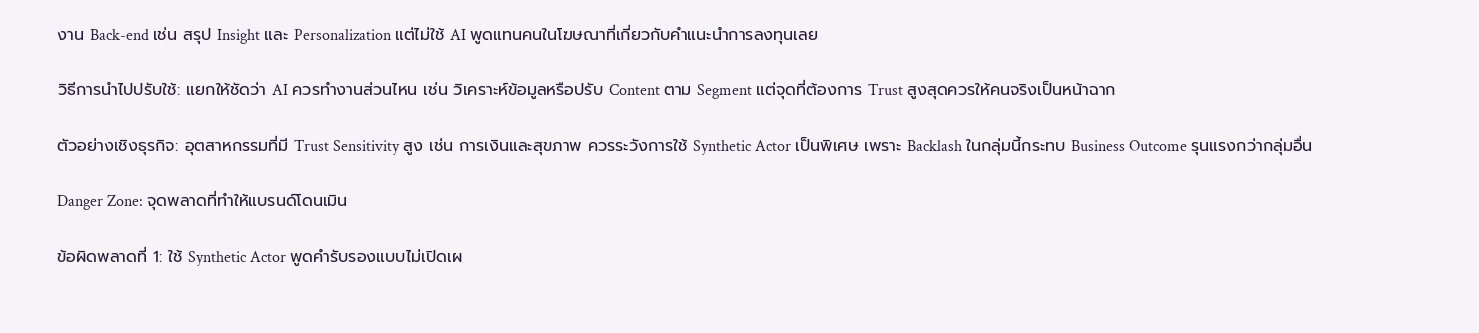งาน Back-end เช่น สรุป Insight และ Personalization แต่ไม่ใช้ AI พูดแทนคนในโฆษณาที่เกี่ยวกับคำแนะนำการลงทุนเลย

วิธีการนำไปปรับใช้: แยกให้ชัดว่า AI ควรทำงานส่วนไหน เช่น วิเคราะห์ข้อมูลหรือปรับ Content ตาม Segment แต่จุดที่ต้องการ Trust สูงสุดควรให้คนจริงเป็นหน้าฉาก

ตัวอย่างเชิงธุรกิจ: อุตสาหกรรมที่มี Trust Sensitivity สูง เช่น การเงินและสุขภาพ ควรระวังการใช้ Synthetic Actor เป็นพิเศษ เพราะ Backlash ในกลุ่มนี้กระทบ Business Outcome รุนแรงกว่ากลุ่มอื่น

Danger Zone: จุดพลาดที่ทำให้แบรนด์โดนเมิน

ข้อผิดพลาดที่ 1: ใช้ Synthetic Actor พูดคำรับรองแบบไม่เปิดเผ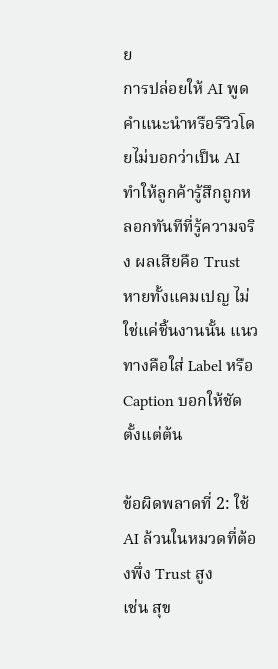ย
การปล่อยให้ AI พูดคำแนะนำหรือรีวิวโดยไม่บอกว่าเป็น AI ทำให้ลูกค้ารู้สึกถูกหลอกทันทีที่รู้ความจริง ผลเสียคือ Trust หายทั้งแคมเปญ ไม่ใช่แค่ชิ้นงานนั้น แนวทางคือใส่ Label หรือ Caption บอกให้ชัดตั้งแต่ต้น

ข้อผิดพลาดที่ 2: ใช้ AI ล้วนในหมวดที่ต้องพึ่ง Trust สูง
เช่น สุข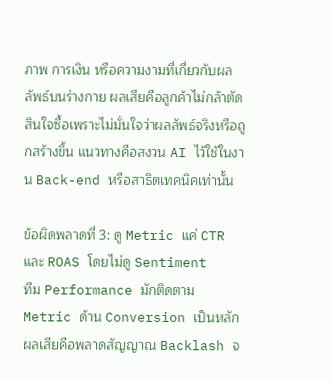ภาพ การเงิน หรือความงามที่เกี่ยวกับผลลัพธ์บนร่างกาย ผลเสียคือลูกค้าไม่กล้าตัดสินใจซื้อเพราะไม่มั่นใจว่าผลลัพธ์จริงหรือถูกสร้างขึ้น แนวทางคือสงวน AI ไว้ใช้ในงาน Back-end หรือสาธิตเทคนิคเท่านั้น

ข้อผิดพลาดที่ 3: ดู Metric แค่ CTR และ ROAS โดยไม่ดู Sentiment
ทีม Performance มักติดตาม Metric ด้าน Conversion เป็นหลัก ผลเสียคือพลาดสัญญาณ Backlash จ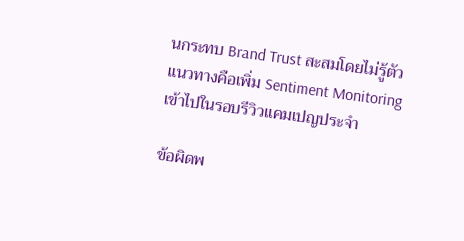นกระทบ Brand Trust สะสมโดยไม่รู้ตัว แนวทางคือเพิ่ม Sentiment Monitoring เข้าไปในรอบรีวิวแคมเปญประจำ

ข้อผิดพ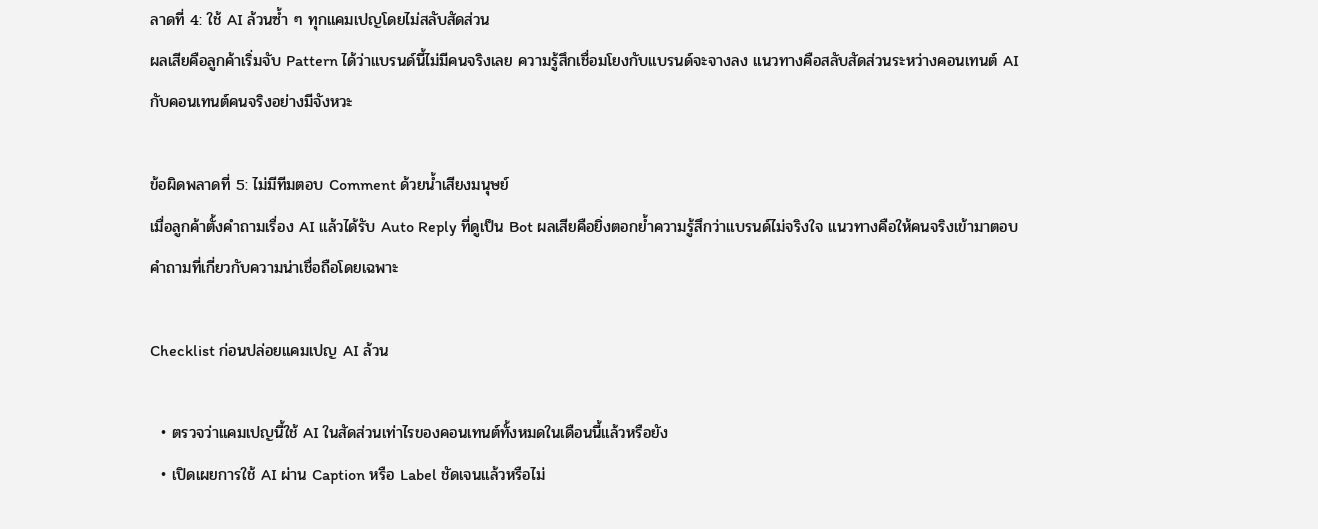ลาดที่ 4: ใช้ AI ล้วนซ้ำ ๆ ทุกแคมเปญโดยไม่สลับสัดส่วน
ผลเสียคือลูกค้าเริ่มจับ Pattern ได้ว่าแบรนด์นี้ไม่มีคนจริงเลย ความรู้สึกเชื่อมโยงกับแบรนด์จะจางลง แนวทางคือสลับสัดส่วนระหว่างคอนเทนต์ AI กับคอนเทนต์คนจริงอย่างมีจังหวะ

ข้อผิดพลาดที่ 5: ไม่มีทีมตอบ Comment ด้วยน้ำเสียงมนุษย์
เมื่อลูกค้าตั้งคำถามเรื่อง AI แล้วได้รับ Auto Reply ที่ดูเป็น Bot ผลเสียคือยิ่งตอกย้ำความรู้สึกว่าแบรนด์ไม่จริงใจ แนวทางคือให้คนจริงเข้ามาตอบคำถามที่เกี่ยวกับความน่าเชื่อถือโดยเฉพาะ

Checklist ก่อนปล่อยแคมเปญ AI ล้วน

  • ตรวจว่าแคมเปญนี้ใช้ AI ในสัดส่วนเท่าไรของคอนเทนต์ทั้งหมดในเดือนนี้แล้วหรือยัง
  • เปิดเผยการใช้ AI ผ่าน Caption หรือ Label ชัดเจนแล้วหรือไม่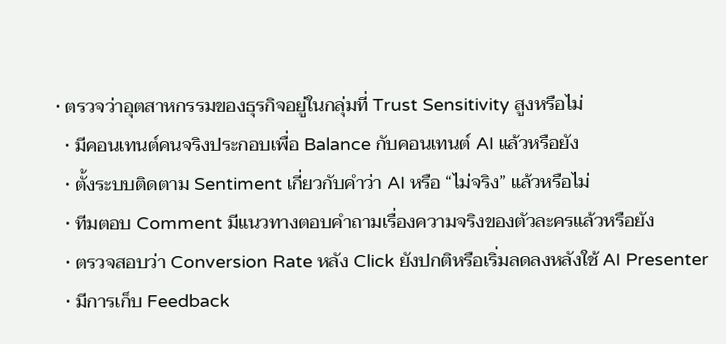• ตรวจว่าอุตสาหกรรมของธุรกิจอยู่ในกลุ่มที่ Trust Sensitivity สูงหรือไม่
  • มีคอนเทนต์คนจริงประกอบเพื่อ Balance กับคอนเทนต์ AI แล้วหรือยัง
  • ตั้งระบบติดตาม Sentiment เกี่ยวกับคำว่า AI หรือ “ไม่จริง” แล้วหรือไม่
  • ทีมตอบ Comment มีแนวทางตอบคำถามเรื่องความจริงของตัวละครแล้วหรือยัง
  • ตรวจสอบว่า Conversion Rate หลัง Click ยังปกติหรือเริ่มลดลงหลังใช้ AI Presenter
  • มีการเก็บ Feedback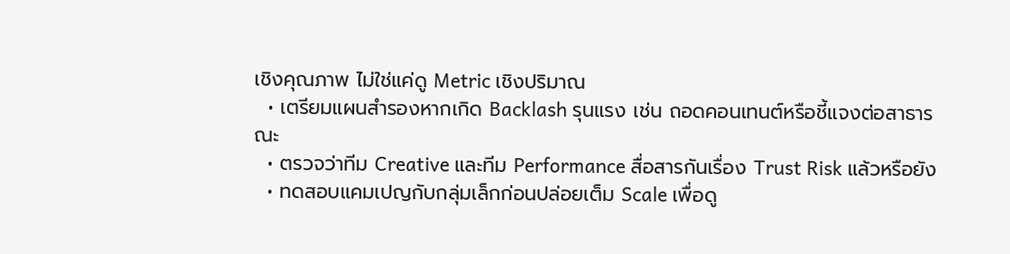เชิงคุณภาพ ไม่ใช่แค่ดู Metric เชิงปริมาณ
  • เตรียมแผนสำรองหากเกิด Backlash รุนแรง เช่น ถอดคอนเทนต์หรือชี้แจงต่อสาธารณะ
  • ตรวจว่าทีม Creative และทีม Performance สื่อสารกันเรื่อง Trust Risk แล้วหรือยัง
  • ทดสอบแคมเปญกับกลุ่มเล็กก่อนปล่อยเต็ม Scale เพื่อดู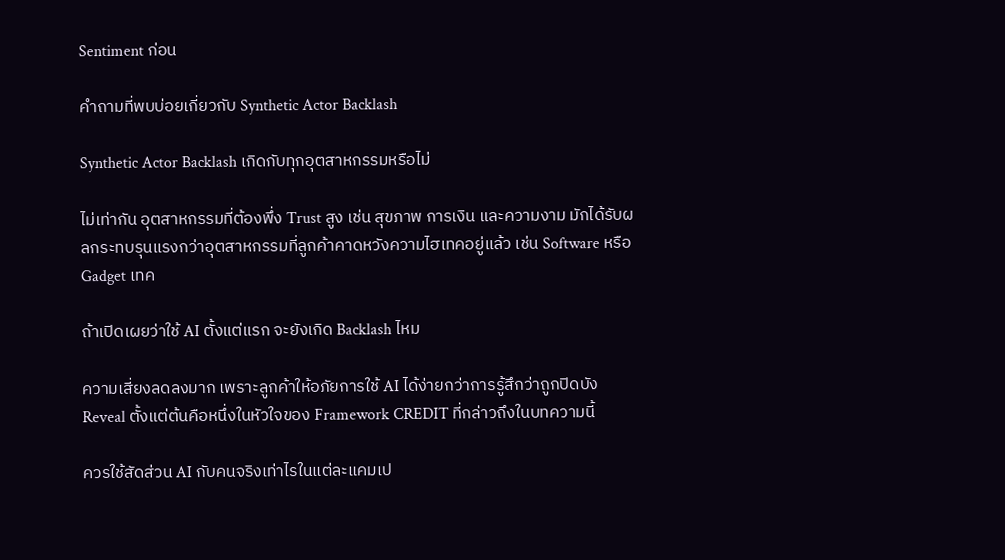Sentiment ก่อน

คำถามที่พบบ่อยเกี่ยวกับ Synthetic Actor Backlash

Synthetic Actor Backlash เกิดกับทุกอุตสาหกรรมหรือไม่

ไม่เท่ากัน อุตสาหกรรมที่ต้องพึ่ง Trust สูง เช่น สุขภาพ การเงิน และความงาม มักได้รับผลกระทบรุนแรงกว่าอุตสาหกรรมที่ลูกค้าคาดหวังความไฮเทคอยู่แล้ว เช่น Software หรือ Gadget เทค

ถ้าเปิดเผยว่าใช้ AI ตั้งแต่แรก จะยังเกิด Backlash ไหม

ความเสี่ยงลดลงมาก เพราะลูกค้าให้อภัยการใช้ AI ได้ง่ายกว่าการรู้สึกว่าถูกปิดบัง Reveal ตั้งแต่ต้นคือหนึ่งในหัวใจของ Framework CREDIT ที่กล่าวถึงในบทความนี้

ควรใช้สัดส่วน AI กับคนจริงเท่าไรในแต่ละแคมเป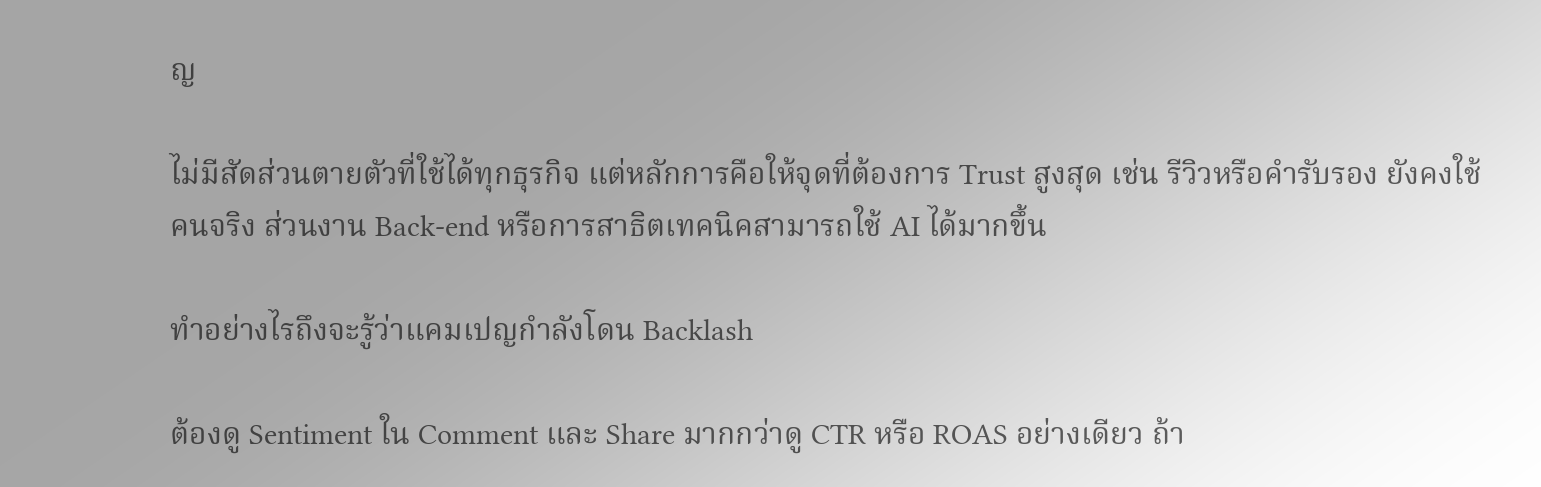ญ

ไม่มีสัดส่วนตายตัวที่ใช้ได้ทุกธุรกิจ แต่หลักการคือให้จุดที่ต้องการ Trust สูงสุด เช่น รีวิวหรือคำรับรอง ยังคงใช้คนจริง ส่วนงาน Back-end หรือการสาธิตเทคนิคสามารถใช้ AI ได้มากขึ้น

ทำอย่างไรถึงจะรู้ว่าแคมเปญกำลังโดน Backlash

ต้องดู Sentiment ใน Comment และ Share มากกว่าดู CTR หรือ ROAS อย่างเดียว ถ้า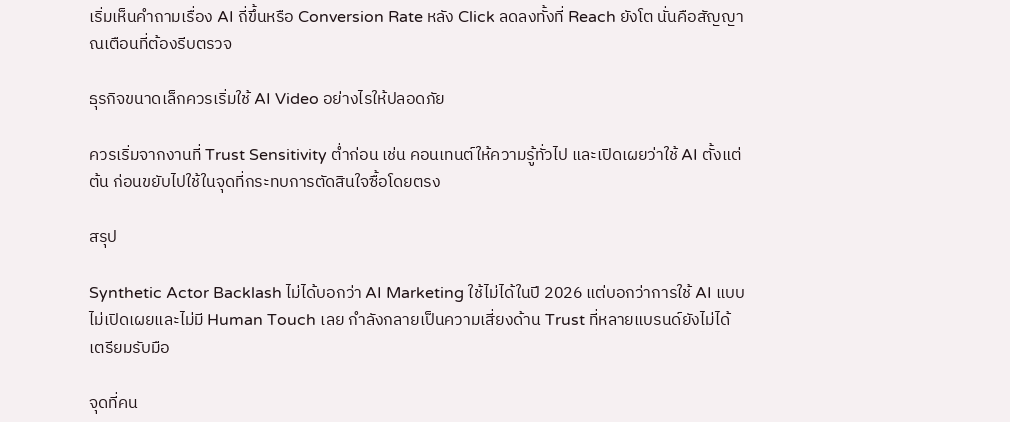เริ่มเห็นคำถามเรื่อง AI ถี่ขึ้นหรือ Conversion Rate หลัง Click ลดลงทั้งที่ Reach ยังโต นั่นคือสัญญาณเตือนที่ต้องรีบตรวจ

ธุรกิจขนาดเล็กควรเริ่มใช้ AI Video อย่างไรให้ปลอดภัย

ควรเริ่มจากงานที่ Trust Sensitivity ต่ำก่อน เช่น คอนเทนต์ให้ความรู้ทั่วไป และเปิดเผยว่าใช้ AI ตั้งแต่ต้น ก่อนขยับไปใช้ในจุดที่กระทบการตัดสินใจซื้อโดยตรง

สรุป

Synthetic Actor Backlash ไม่ได้บอกว่า AI Marketing ใช้ไม่ได้ในปี 2026 แต่บอกว่าการใช้ AI แบบไม่เปิดเผยและไม่มี Human Touch เลย กำลังกลายเป็นความเสี่ยงด้าน Trust ที่หลายแบรนด์ยังไม่ได้เตรียมรับมือ

จุดที่คน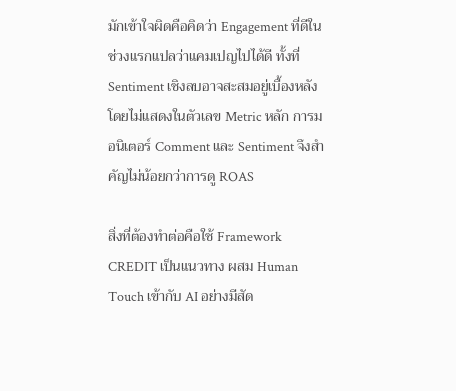มักเข้าใจผิดคือคิดว่า Engagement ที่ดีในช่วงแรกแปลว่าแคมเปญไปได้ดี ทั้งที่ Sentiment เชิงลบอาจสะสมอยู่เบื้องหลังโดยไม่แสดงในตัวเลข Metric หลัก การมอนิเตอร์ Comment และ Sentiment จึงสำคัญไม่น้อยกว่าการดู ROAS

สิ่งที่ต้องทำต่อคือใช้ Framework CREDIT เป็นแนวทาง ผสม Human Touch เข้ากับ AI อย่างมีสัด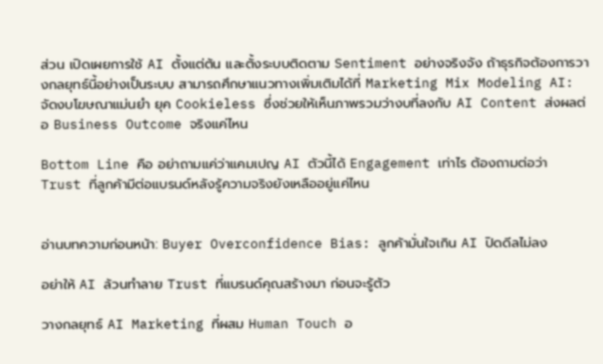ส่วน เปิดเผยการใช้ AI ตั้งแต่ต้น และตั้งระบบติดตาม Sentiment อย่างจริงจัง ถ้าธุรกิจต้องการวางกลยุทธ์นี้อย่างเป็นระบบ สามารถศึกษาแนวทางเพิ่มเติมได้ที่ Marketing Mix Modeling AI: จัดงบโฆษณาแม่นยำ ยุค Cookieless ซึ่งช่วยให้เห็นภาพรวมว่างบที่ลงกับ AI Content ส่งผลต่อ Business Outcome จริงแค่ไหน

Bottom Line คือ อย่าถามแค่ว่าแคมเปญ AI ตัวนี้ได้ Engagement เท่าไร ต้องถามต่อว่า Trust ที่ลูกค้ามีต่อแบรนด์หลังรู้ความจริงยังเหลืออยู่แค่ไหน


อ่านบทความก่อนหน้า: Buyer Overconfidence Bias: ลูกค้ามั่นใจเกิน AI ปิดดีลไม่ลง

อย่าให้ AI ล้วนทำลาย Trust ที่แบรนด์คุณสร้างมา ก่อนจะรู้ตัว

วางกลยุทธ์ AI Marketing ที่ผสม Human Touch อ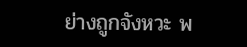ย่างถูกจังหวะ พ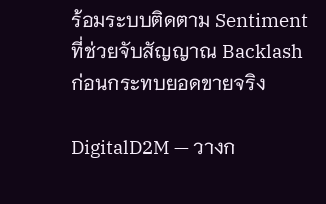ร้อมระบบติดตาม Sentiment ที่ช่วยจับสัญญาณ Backlash ก่อนกระทบยอดขายจริง

DigitalD2M — วางก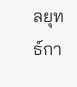ลยุทธ์กา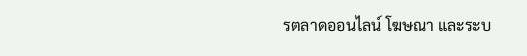รตลาดออนไลน์ โฆษณา และระบ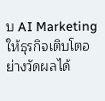บ AI Marketing ให้ธุรกิจเติบโตอย่างวัดผลได้